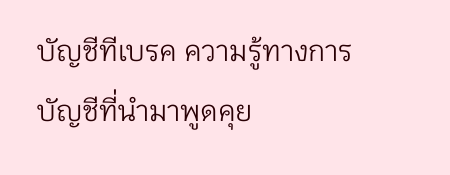บัญชีทีเบรค ความรู้ทางการบัญชีที่นำมาพูดคุย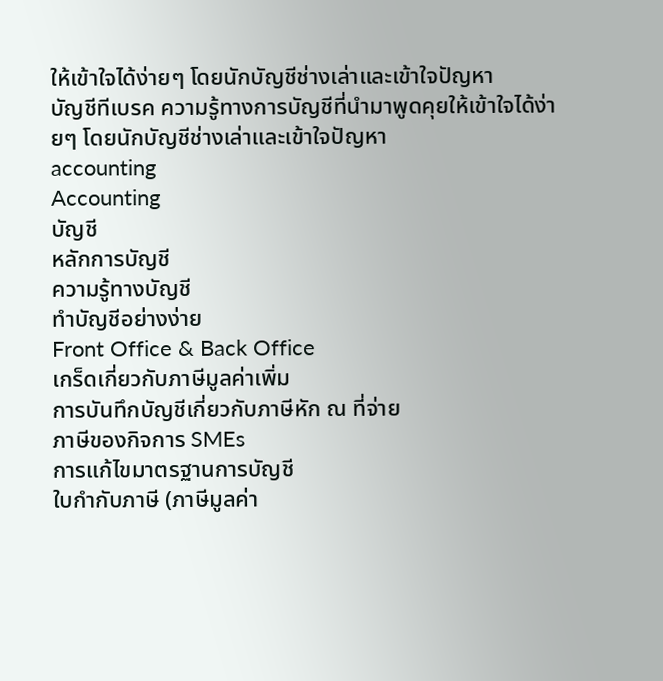ให้เข้าใจได้ง่ายๆ โดยนักบัญชีช่างเล่าและเข้าใจปัญหา
บัญชีทีเบรค ความรู้ทางการบัญชีที่นำมาพูดคุยให้เข้าใจได้ง่ายๆ โดยนักบัญชีช่างเล่าและเข้าใจปัญหา
accounting
Accounting
บัญชี
หลักการบัญชี
ความรู้ทางบัญชี
ทำบัญชีอย่างง่าย
Front Office & Back Office
เกร็ดเกี่ยวกับภาษีมูลค่าเพิ่ม
การบันทึกบัญชีเกี่ยวกับภาษีหัก ณ ที่จ่าย
ภาษีของกิจการ SMEs
การแก้ไขมาตรฐานการบัญชี
ใบกำกับภาษี (ภาษีมูลค่า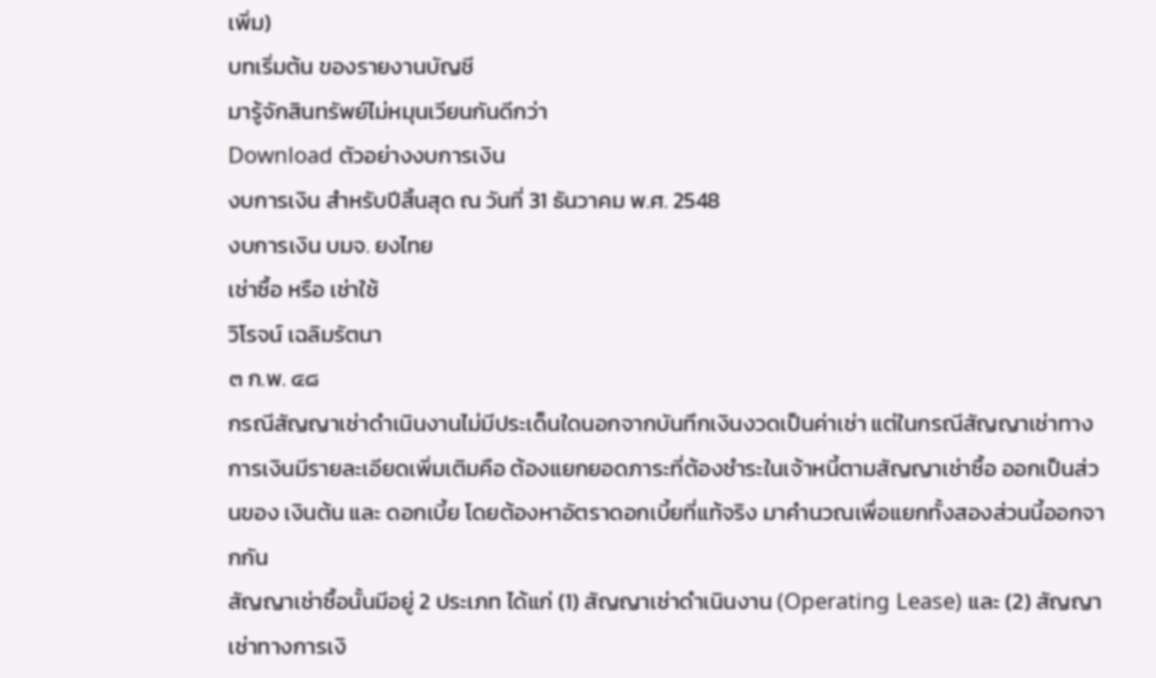เพิ่ม)
บทเริ่มต้น ของรายงานบัญชี
มารู้จักสินทรัพย์ไม่หมุนเวียนกันดีกว่า
Download ตัวอย่างงบการเงิน
งบการเงิน สำหรับปีสิ้นสุด ณ วันที่ 31 ธันวาคม พ.ศ. 2548
งบการเงิน บมจ. ยงไทย
เช่าซื้อ หรือ เช่าใช้
วิโรจน์ เฉลิมรัตนา
๓ ก.พ. ๔๘
กรณีสัญญาเช่าดำเนินงานไม่มีประเด็นใดนอกจากบันทึกเงินงวดเป็นค่าเช่า แต่ในกรณีสัญญาเช่าทางการเงินมีรายละเอียดเพิ่มเติมคือ ต้องแยกยอดภาระที่ต้องชำระในเจ้าหนี้ตามสัญญาเช่าซื้อ ออกเป็นส่วนของ เงินต้น และ ดอกเบี้ย โดยต้องหาอัตราดอกเบี้ยที่แท้จริง มาคำนวณเพื่อแยกทั้งสองส่วนนี้ออกจากกัน
สัญญาเช่าซื้อนั้นมีอยู่ 2 ประเภท ได้แก่ (1) สัญญาเช่าดำเนินงาน (Operating Lease) และ (2) สัญญาเช่าทางการเงิ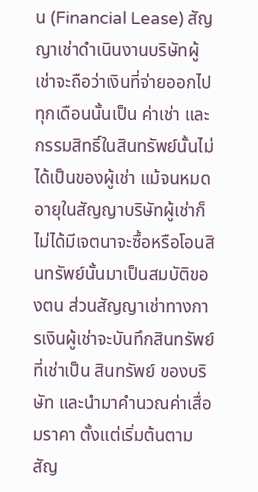น (Financial Lease) สัญญาเช่าดำเนินงานบริษัทผู้เช่าจะถือว่าเงินที่จ่ายออกไปทุกเดือนนั้นเป็น ค่าเช่า และกรรมสิทธิ์ในสินทรัพย์นั้นไม่ได้เป็นของผู้เช่า แม้จนหมดอายุในสัญญาบริษัทผู้เช่าก็ไม่ได้มีเจตนาจะซื้อหรือโอนสินทรัพย์นั้นมาเป็นสมบัติของตน ส่วนสัญญาเช่าทางการเงินผู้เช่าจะบันทึกสินทรัพย์ที่เช่าเป็น สินทรัพย์ ของบริษัท และนำมาคำนวณค่าเสื่อมราคา ตั้งแต่เริ่มต้นตามสัญ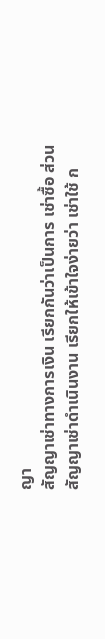ญา
สัญญาเช่าทางการเงิน เรียกกันว่าเป็นการ เช่าซื้อ ส่วนสัญญาเช่าดำเนินงาน เรียกให้เข้าใจง่ายว่า เช่าใช้ ก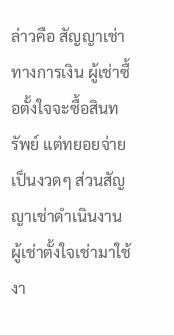ล่าวคือ สัญญาเช่าทางการเงิน ผู้เช่าซื้อตั้งใจจะซื้อสินทรัพย์ แต่ทยอยจ่ายเป็นงวดๆ ส่วนสัญญาเช่าดำเนินงาน ผู้เช่าตั้งใจเช่ามาใช้งา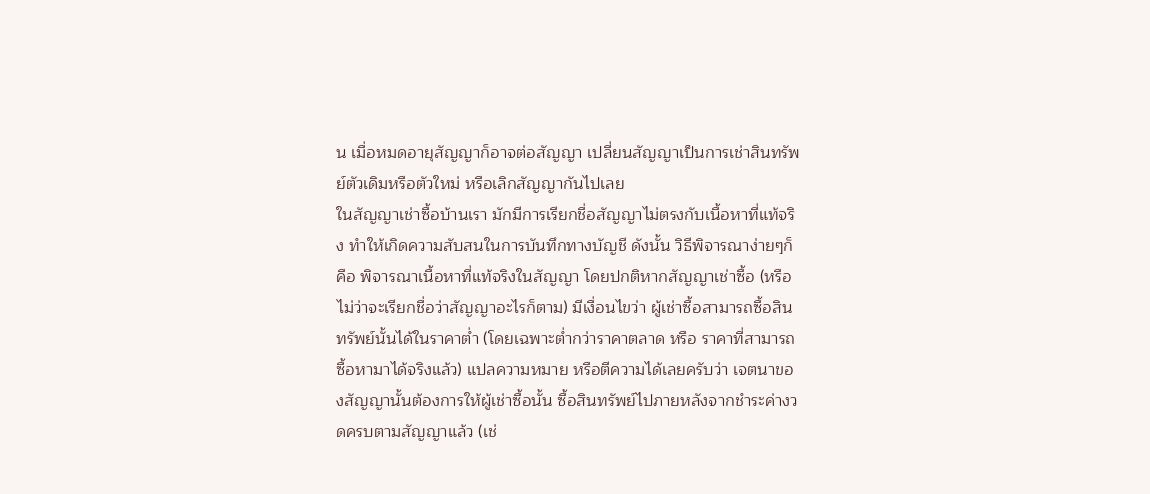น เมื่อหมดอายุสัญญาก็อาจต่อสัญญา เปลี่ยนสัญญาเป็นการเช่าสินทรัพย์ตัวเดิมหรือตัวใหม่ หรือเลิกสัญญากันไปเลย
ในสัญญาเช่าซื้อบ้านเรา มักมีการเรียกชื่อสัญญาไม่ตรงกับเนื้อหาที่แท้จริง ทำให้เกิดความสับสนในการบันทึกทางบัญชี ดังนั้น วิธีพิจารณาง่ายๆก็คือ พิจารณาเนื้อหาที่แท้จริงในสัญญา โดยปกติหากสัญญาเช่าซื้อ (หรือไม่ว่าจะเรียกชื่อว่าสัญญาอะไรก็ตาม) มีเงื่อนไขว่า ผู้เช่าซื้อสามารถซื้อสินทรัพย์นั้นได้ในราคาต่ำ (โดยเฉพาะต่ำกว่าราคาตลาด หรือ ราคาที่สามารถซื้อหามาได้จริงแล้ว) แปลความหมาย หรือตีความได้เลยครับว่า เจตนาของสัญญานั้นต้องการให้ผู้เช่าซื้อนั้น ซื้อสินทรัพย์ไปภายหลังจากชำระค่างวดครบตามสัญญาแล้ว (เช่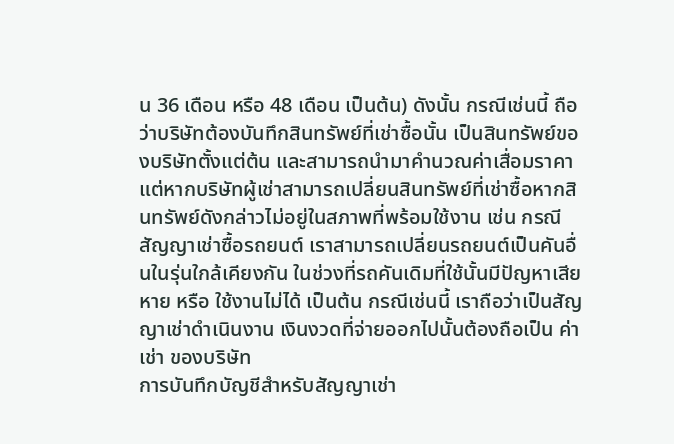น 36 เดือน หรือ 48 เดือน เป็นต้น) ดังนั้น กรณีเช่นนี้ ถือว่าบริษัทต้องบันทึกสินทรัพย์ที่เช่าซื้อนั้น เป็นสินทรัพย์ของบริษัทตั้งแต่ต้น และสามารถนำมาคำนวณค่าเสื่อมราคา แต่หากบริษัทผู้เช่าสามารถเปลี่ยนสินทรัพย์ที่เช่าซื้อหากสินทรัพย์ดังกล่าวไม่อยู่ในสภาพที่พร้อมใช้งาน เช่น กรณีสัญญาเช่าซื้อรถยนต์ เราสามารถเปลี่ยนรถยนต์เป็นคันอื่นในรุ่นใกล้เคียงกัน ในช่วงที่รถคันเดิมที่ใช้นั้นมีปัญหาเสียหาย หรือ ใช้งานไม่ได้ เป็นต้น กรณีเช่นนี้ เราถือว่าเป็นสัญญาเช่าดำเนินงาน เงินงวดที่จ่ายออกไปนั้นต้องถือเป็น ค่าเช่า ของบริษัท
การบันทึกบัญชีสำหรับสัญญาเช่า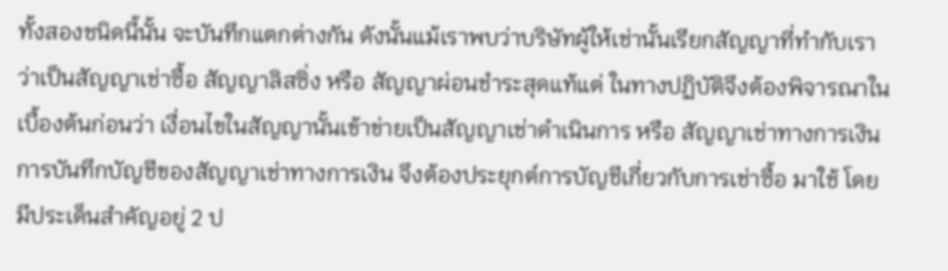ทั้งสองชนิดนี้นั้น จะบันทึกแตกต่างกัน ดังนั้นแม้เราพบว่าบริษัทผู้ให้เช่านั้นเรียกสัญญาที่ทำกับเราว่าเป็นสัญญาเช่าซื้อ สัญญาลิสซิ่ง หรือ สัญญาผ่อนชำระสุดแท้แต่ ในทางปฏิบัติจึงต้องพิจารณาในเบื้องต้นก่อนว่า เงื่อนไขในสัญญานั้นเข้าข่ายเป็นสัญญาเช่าดำเนินการ หรือ สัญญาเช่าทางการเงิน
การบันทึกบัญชีของสัญญาเช่าทางการเงิน จึงต้องประยุกต์การบัญชีเกี่ยวกับการเช่าซื้อ มาใช้ โดยมีประเด็นสำคัญอยู่ 2 ป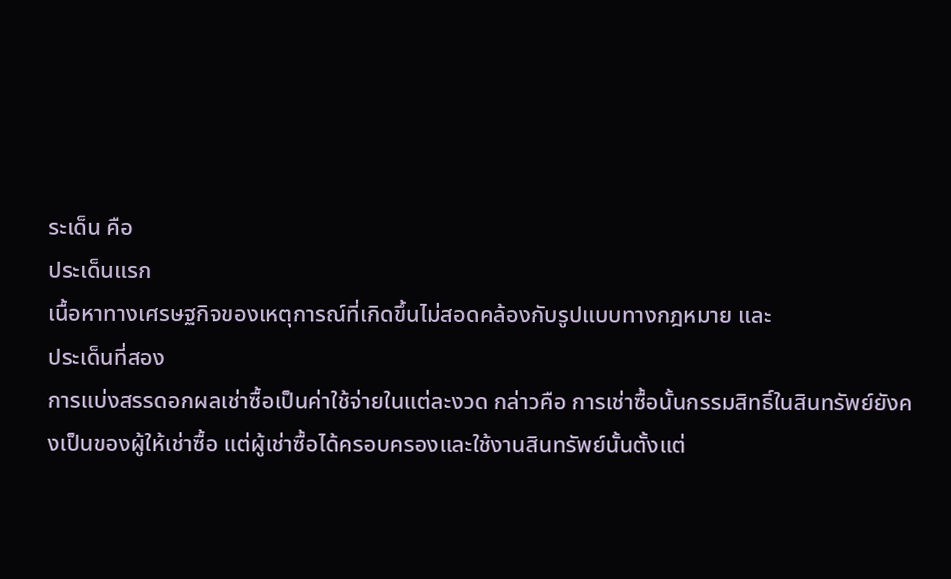ระเด็น คือ
ประเด็นแรก
เนื้อหาทางเศรษฐกิจของเหตุการณ์ที่เกิดขึ้นไม่สอดคล้องกับรูปแบบทางกฎหมาย และ
ประเด็นที่สอง
การแบ่งสรรดอกผลเช่าซื้อเป็นค่าใช้จ่ายในแต่ละงวด กล่าวคือ การเช่าซื้อนั้นกรรมสิทธิ์ในสินทรัพย์ยังคงเป็นของผู้ให้เช่าซื้อ แต่ผู้เช่าซื้อได้ครอบครองและใช้งานสินทรัพย์นั้นตั้งแต่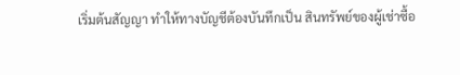เริ่มต้นสัญญา ทำให้ทางบัญชีต้องบันทึกเป็น สินทรัพย์ของผู้เช่าซื้อ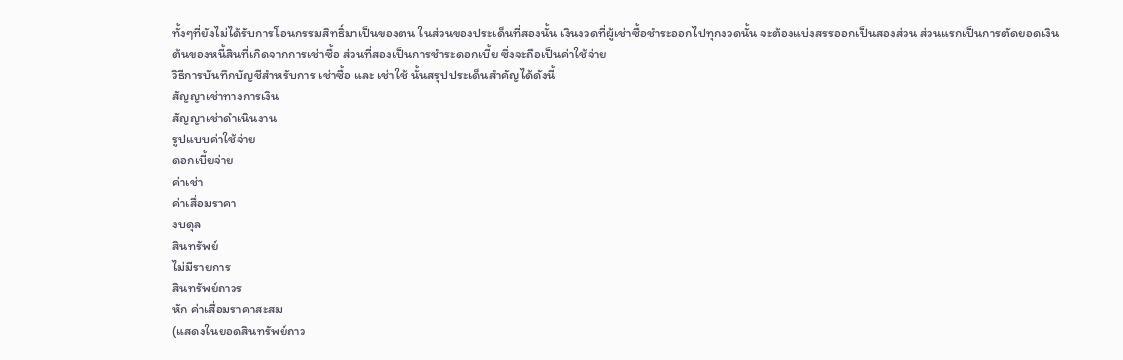ทั้งๆที่ยังไม่ได้รับการโอนกรรมสิทธิ์มาเป็นของตน ในส่วนของประเด็นที่สองนั้น เงินงวดที่ผู้เช่าซื้อชำระออกไปทุกงวดนั้น จะต้องแบ่งสรรออกเป็นสองส่วน ส่วนแรกเป็นการตัดยอดเงินต้นของหนี้สินที่เกิดจากการเช่าซื้อ ส่วนที่สองเป็นการชำระดอกเบี้ย ซึ่งจะถือเป็นค่าใช้จ่าย
วิธีการบันทึกบัญชีสำหรับการ เช่าซื้อ และ เช่าใช้ นั้นสรุปประเด็นสำคัญได้ดังนี้
สัญญาเช่าทางการเงิน
สัญญาเช่าดำเนินงาน
รูปแบบค่าใช้จ่าย
ดอกเบี้ยจ่าย
ค่าเช่า
ค่าเสื่อมราคา
งบดุล
สินทรัพย์
ไม่มีรายการ
สินทรัพย์ถาวร
หัก ค่าเสื่อมราคาสะสม
(แสดงในยอดสินทรัพย์ถาว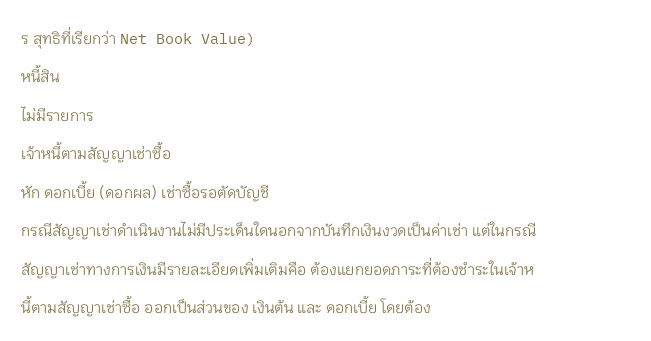ร สุทธิที่เรียกว่า Net Book Value)
หนี้สิน
ไม่มีรายการ
เจ้าหนี้ตามสัญญาเช่าซื้อ
หัก ดอกเบี้ย (ดอกผล) เช่าซื้อรอตัดบัญชี
กรณีสัญญาเช่าดำเนินงานไม่มีประเด็นใดนอกจากบันทึกเงินงวดเป็นค่าเช่า แต่ในกรณีสัญญาเช่าทางการเงินมีรายละเอียดเพิ่มเติมคือ ต้องแยกยอดภาระที่ต้องชำระในเจ้าหนี้ตามสัญญาเช่าซื้อ ออกเป็นส่วนของ เงินต้น และ ดอกเบี้ย โดยต้อง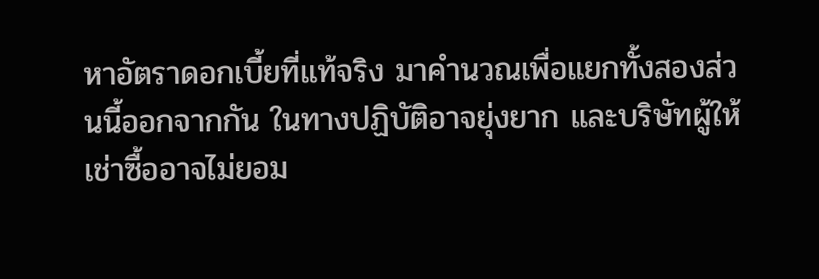หาอัตราดอกเบี้ยที่แท้จริง มาคำนวณเพื่อแยกทั้งสองส่วนนี้ออกจากกัน ในทางปฏิบัติอาจยุ่งยาก และบริษัทผู้ให้เช่าซื้ออาจไม่ยอม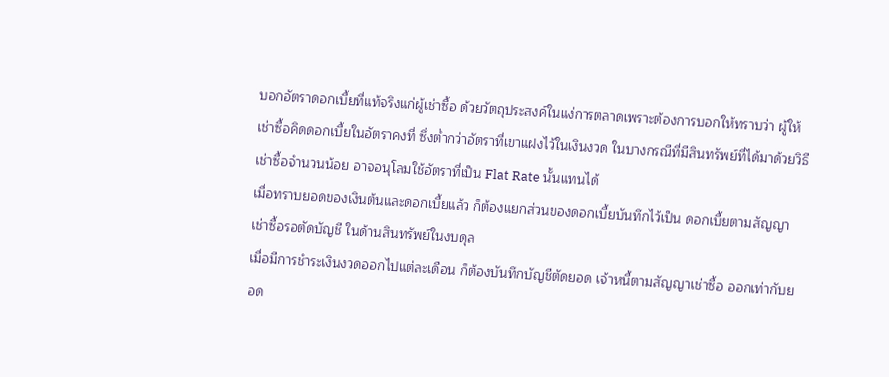บอกอัตราดอกเบี้ยที่แท้จริงแก่ผู้เช่าซื้อ ด้วยวัตถุประสงค์ในแง่การตลาดเพราะต้องการบอกให้ทราบว่า ผู้ให้เช่าซื้อคิดดอกเบี้ยในอัตราคงที่ ซึ่งต่ำกว่าอัตราที่เขาแฝงไว้ในเงินงวด ในบางกรณีที่มีสินทรัพย์ที่ได้มาด้วยวิธีเช่าซื้อจำนวนน้อย อาจอนุโลมใช้อัตราที่เป็น Flat Rate นั้นแทนได้
เมื่อทราบยอดของเงินต้นและดอกเบี้ยแล้ว ก็ต้องแยกส่วนของดอกเบี้ยบันทึกไว้เป็น ดอกเบี้ยตามสัญญาเช่าซื้อรอตัดบัญชี ในด้านสินทรัพย์ในงบดุล
เมื่อมีการชำระเงินงวดออกไปแต่ละเดือน ก็ต้องบันทึกบัญชีตัดยอด เจ้าหนี้ตามสัญญาเช่าซื้อ ออกเท่ากับยอด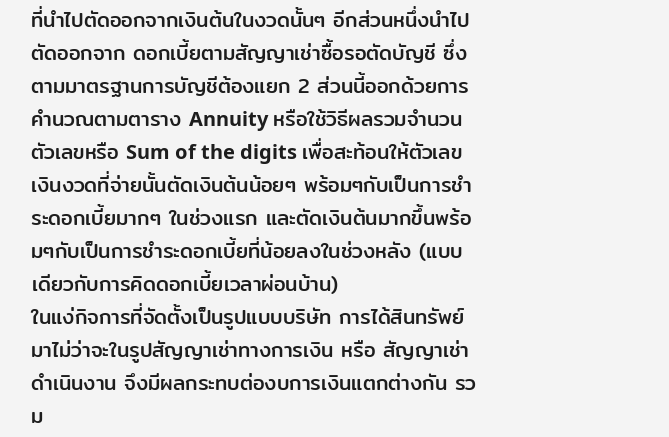ที่นำไปตัดออกจากเงินต้นในงวดนั้นๆ อีกส่วนหนึ่งนำไปตัดออกจาก ดอกเบี้ยตามสัญญาเช่าซื้อรอตัดบัญชี ซึ่งตามมาตรฐานการบัญชีต้องแยก 2 ส่วนนี้ออกด้วยการคำนวณตามตาราง Annuity หรือใช้วิธีผลรวมจำนวนตัวเลขหรือ Sum of the digits เพื่อสะท้อนให้ตัวเลขเงินงวดที่จ่ายนั้นตัดเงินต้นน้อยๆ พร้อมๆกับเป็นการชำระดอกเบี้ยมากๆ ในช่วงแรก และตัดเงินต้นมากขึ้นพร้อมๆกับเป็นการชำระดอกเบี้ยที่น้อยลงในช่วงหลัง (แบบเดียวกับการคิดดอกเบี้ยเวลาผ่อนบ้าน)
ในแง่กิจการที่จัดตั้งเป็นรูปแบบบริษัท การได้สินทรัพย์มาไม่ว่าจะในรูปสัญญาเช่าทางการเงิน หรือ สัญญาเช่าดำเนินงาน จึงมีผลกระทบต่องบการเงินแตกต่างกัน รวม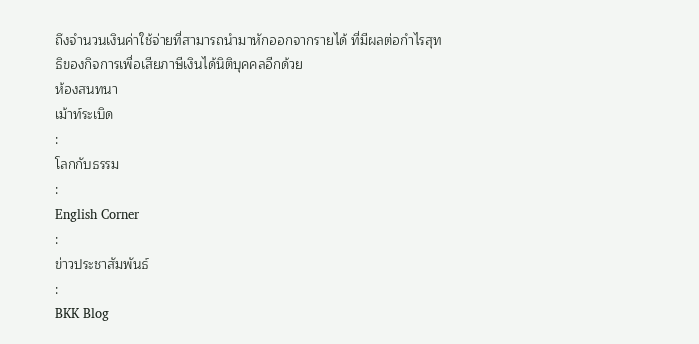ถึงจำนวนเงินค่าใช้จ่ายที่สามารถนำมาหักออกจากรายได้ ที่มีผลต่อกำไรสุทธิของกิจการเพื่อเสียภาษีเงินได้นิติบุคคลอีกด้วย
ห้องสนทนา
เม้าท์ระเบิด
:
โลกกับธรรม
:
English Corner
:
ข่าวประชาสัมพันธ์
:
BKK Blog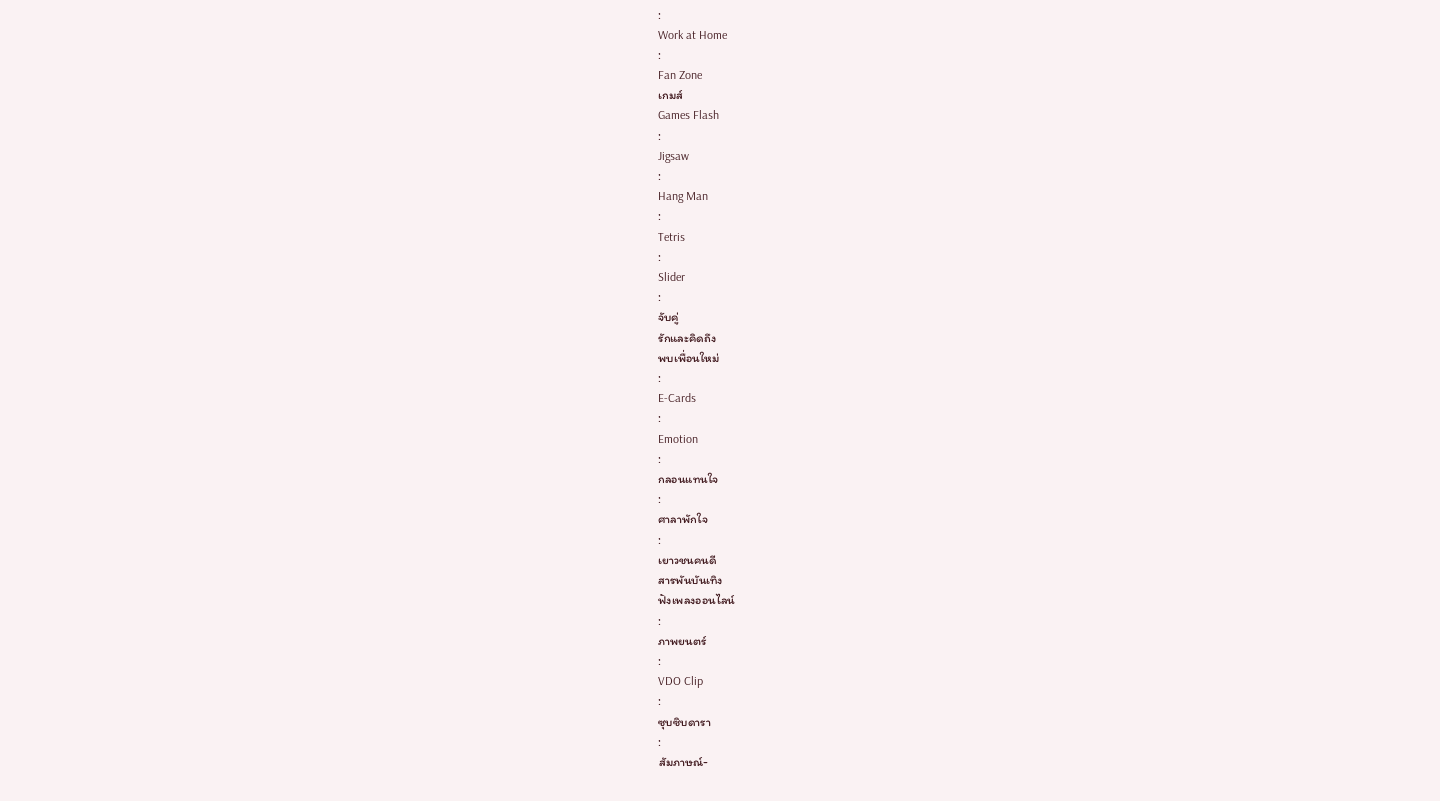:
Work at Home
:
Fan Zone
เกมส์
Games Flash
:
Jigsaw
:
Hang Man
:
Tetris
:
Slider
:
จับคู่
รักและคิดถึง
พบเพื่อนใหม่
:
E-Cards
:
Emotion
:
กลอนแทนใจ
:
ศาลาพักใจ
:
เยาวชนคนดี
สารพันบันเทิง
ฟังเพลงออนไลน์
:
ภาพยนตร์
:
VDO Clip
:
ซุบซิบดารา
:
สัมภาษณ์-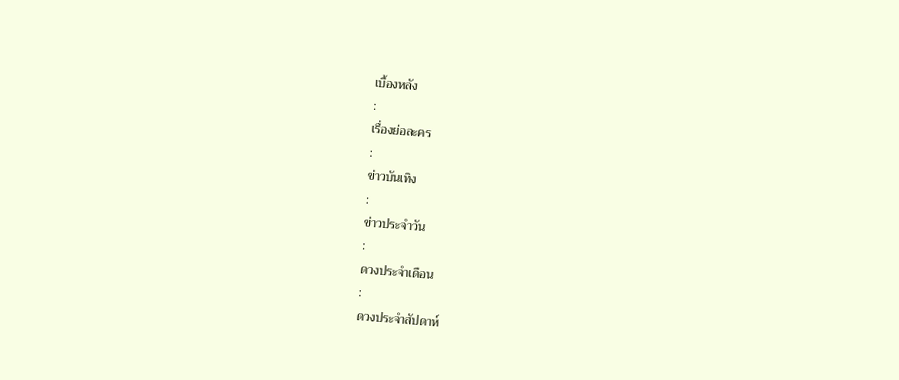เบื้องหลัง
:
เรื่องย่อละคร
:
ข่าวบันเทิง
:
ข่าวประจำวัน
:
ดวงประจำเดือน
:
ดวงประจำสัปดาห์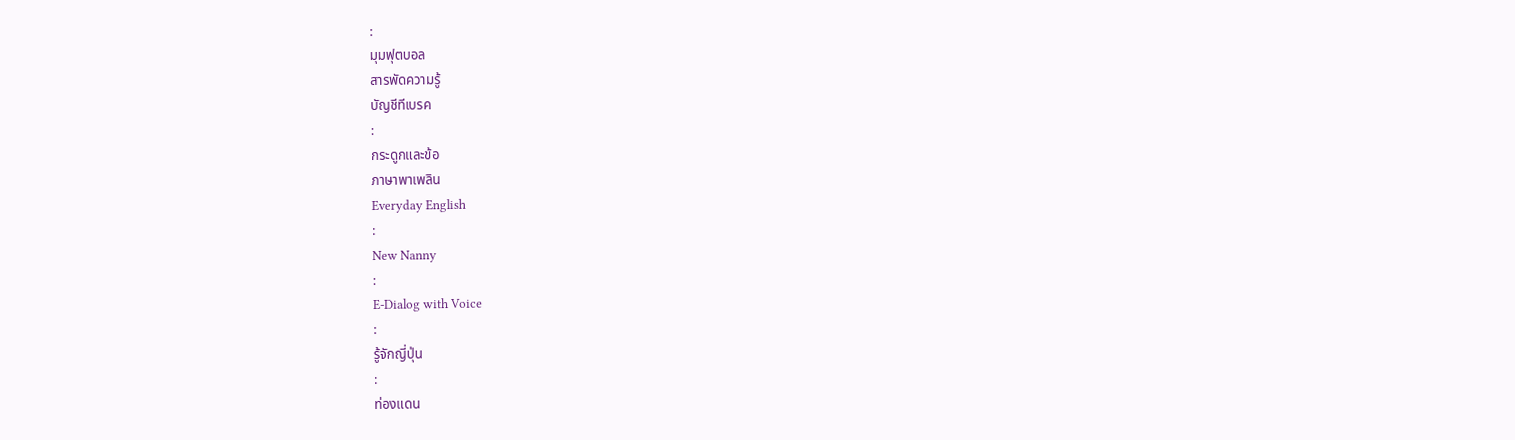:
มุมฟุตบอล
สารพัดความรู้
บัญชีทีเบรค
:
กระดูกและข้อ
ภาษาพาเพลิน
Everyday English
:
New Nanny
:
E-Dialog with Voice
:
รู้จักญี่ปุ่น
:
ท่องแดน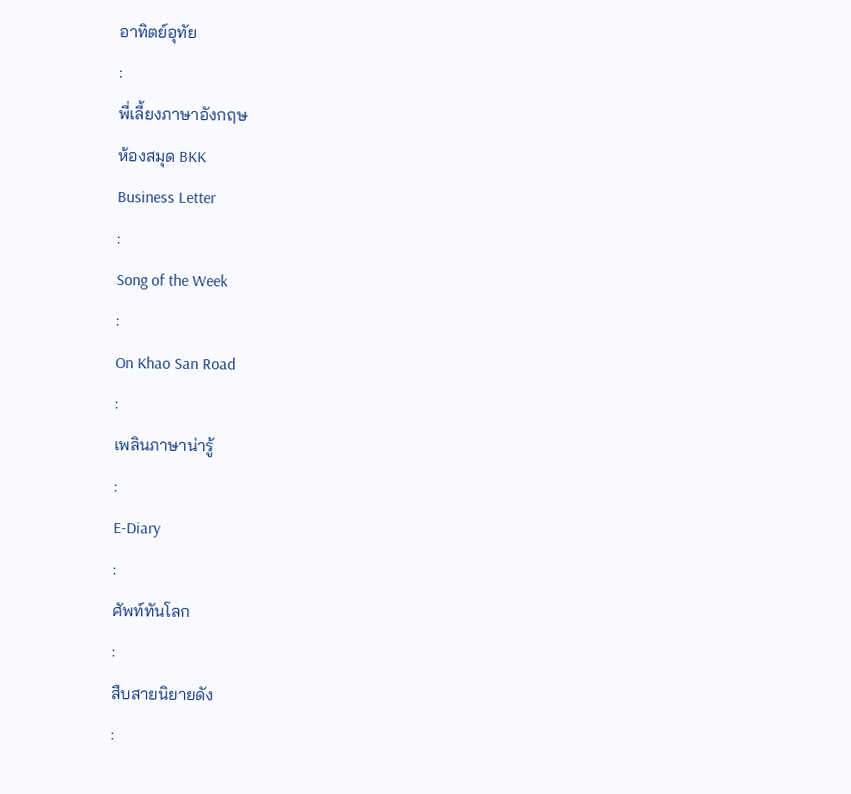อาทิตย์อุทัย
:
พี่เลี้ยงภาษาอังกฤษ
ห้องสมุด BKK
Business Letter
:
Song of the Week
:
On Khao San Road
:
เพลินภาษาน่ารู้
:
E-Diary
:
ศัพท์ทันโลก
:
สืบสายนิยายดัง
: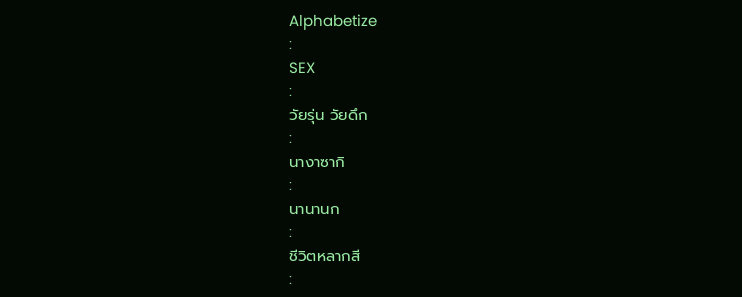Alphabetize
:
SEX
:
วัยรุ่น วัยดึก
:
นางาซากิ
:
นานานก
:
ชีวิตหลากสี
: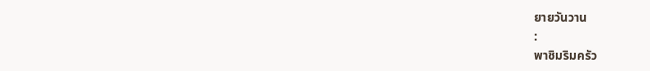ยายวันวาน
:
พาชิมริมครัว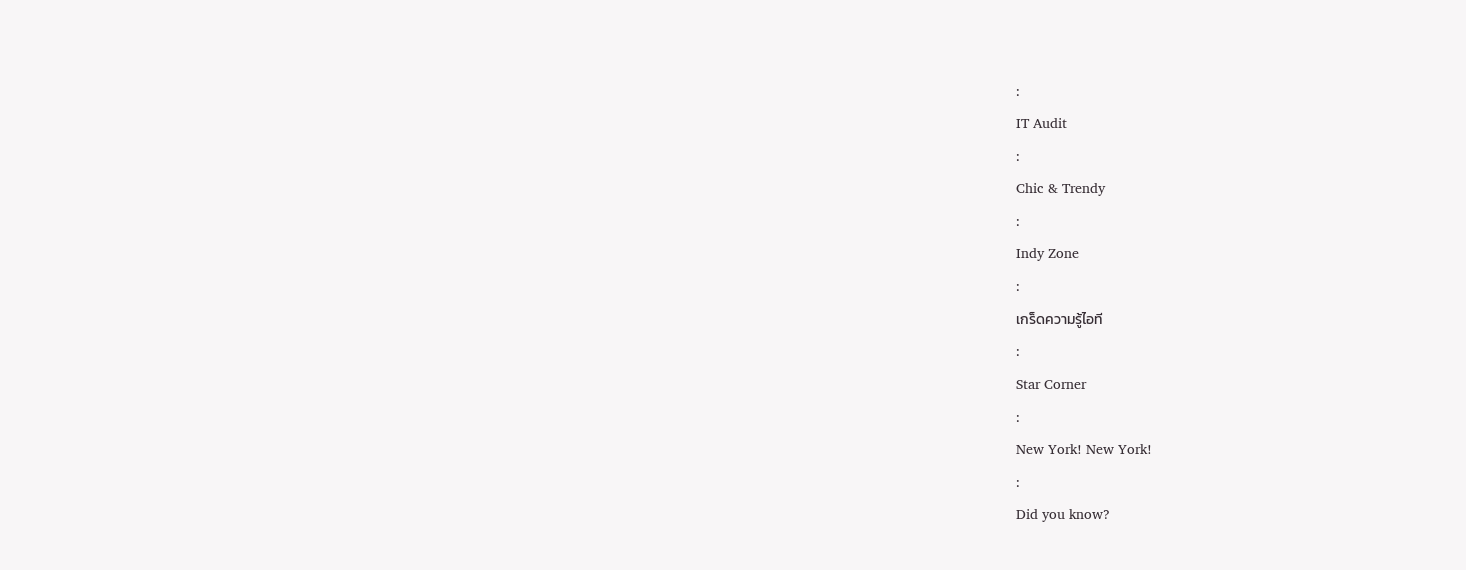:
IT Audit
:
Chic & Trendy
:
Indy Zone
:
เกร็ดความรู้ไอที
:
Star Corner
:
New York! New York!
:
Did you know?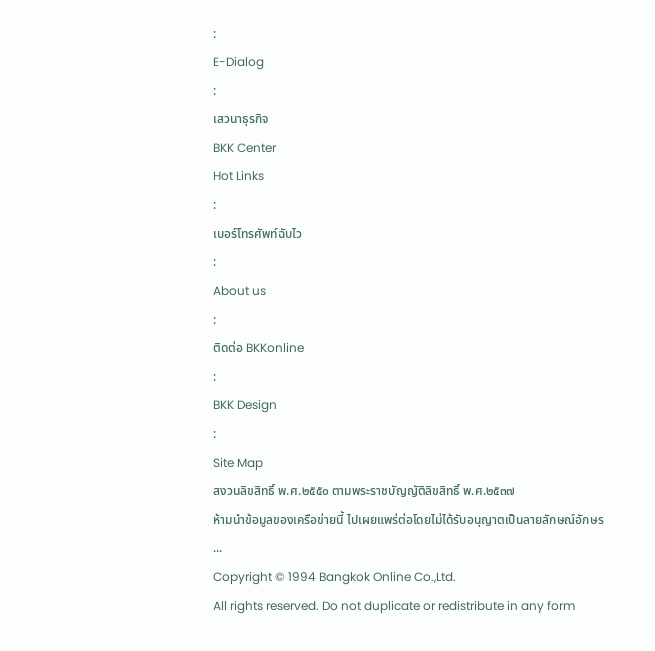:
E-Dialog
:
เสวนาธุรกิจ
BKK Center
Hot Links
:
เบอร์โทรศัพท์ฉับไว
:
About us
:
ติดต่อ BKKonline
:
BKK Design
:
Site Map
สงวนลิขสิทธิ์ พ.ศ.๒๕๕๐ ตามพระราชบัญญัติลิขสิทธิ์ พ.ศ.๒๕๓๗
ห้ามนำข้อมูลของเครือข่ายนี้ ไปเผยแพร่ต่อโดยไม่ได้รับอนุญาตเป็นลายลักษณ์อักษร
...
Copyright © 1994 Bangkok Online Co.,Ltd.
All rights reserved. Do not duplicate or redistribute in any form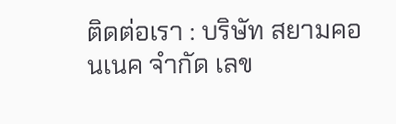ติดต่อเรา : บริษัท สยามคอนเนค จำกัด เลข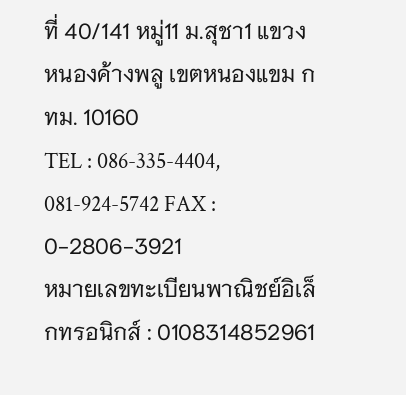ที่ 40/141 หมู่11 ม.สุชา1 แขวงหนองค้างพลู เขตหนองแขม กทม. 10160
TEL : 086-335-4404, 081-924-5742 FAX : 0-2806-3921
หมายเลขทะเบียนพาณิชย์อิเล็กทรอนิกส์ : 0108314852961